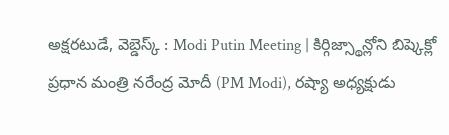అక్షరటుడే, వెబ్డెస్క్ : Modi Putin Meeting | కిర్గిజ్స్థాన్లోని బిష్కెక్లో ప్రధాన మంత్రి నరేంద్ర మోదీ (PM Modi), రష్యా అధ్యక్షుడు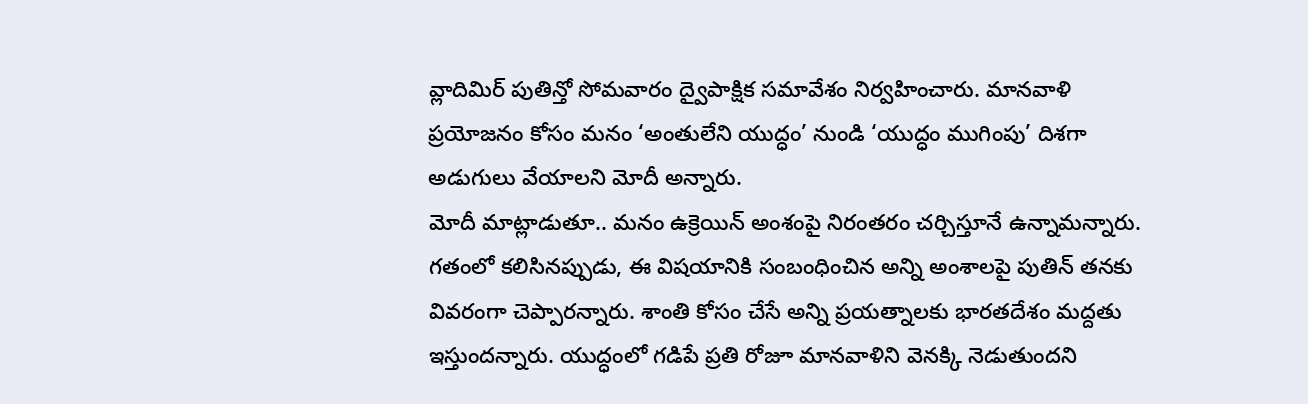వ్లాదిమిర్ పుతిన్తో సోమవారం ద్వైపాక్షిక సమావేశం నిర్వహించారు. మానవాళి ప్రయోజనం కోసం మనం ‘అంతులేని యుద్ధం’ నుండి ‘యుద్ధం ముగింపు’ దిశగా అడుగులు వేయాలని మోదీ అన్నారు.
మోదీ మాట్లాడుతూ.. మనం ఉక్రెయిన్ అంశంపై నిరంతరం చర్చిస్తూనే ఉన్నామన్నారు. గతంలో కలిసినప్పుడు, ఈ విషయానికి సంబంధించిన అన్ని అంశాలపై పుతిన్ తనకు వివరంగా చెప్పారన్నారు. శాంతి కోసం చేసే అన్ని ప్రయత్నాలకు భారతదేశం మద్దతు ఇస్తుందన్నారు. యుద్ధంలో గడిపే ప్రతి రోజూ మానవాళిని వెనక్కి నెడుతుందని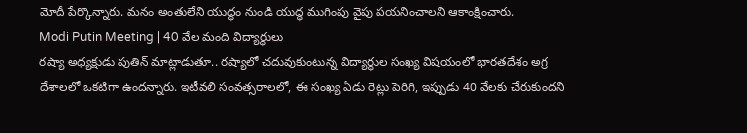మోదీ పేర్కొన్నారు. మనం అంతులేని యుద్ధం నుండి యుద్ధ ముగింపు వైపు పయనించాలని ఆకాంక్షించారు.
Modi Putin Meeting | 40 వేల మంది విద్యార్థులు
రష్యా అధ్యక్షుడు పుతిన్ మాట్లాడుతూ.. రష్యాలో చదువుకుంటున్న విద్యార్థుల సంఖ్య విషయంలో భారతదేశం అగ్ర దేశాలలో ఒకటిగా ఉందన్నారు. ఇటీవలి సంవత్సరాలలో, ఈ సంఖ్య ఏడు రెట్లు పెరిగి, ఇప్పుడు 40 వేలకు చేరుకుందని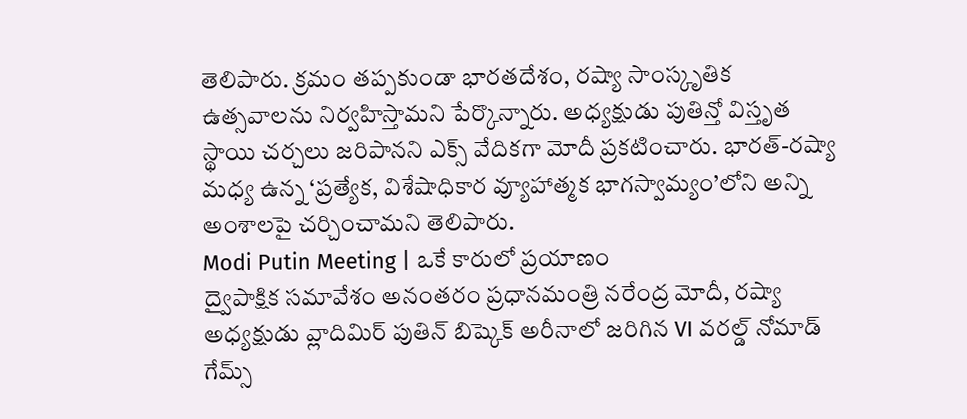తెలిపారు. క్రమం తప్పకుండా భారతదేశం, రష్యా సాంస్కృతిక ఉత్సవాలను నిర్వహిస్తామని పేర్కొన్నారు. అధ్యక్షుడు పుతిన్తో విస్తృత స్థాయి చర్చలు జరిపానని ఎక్స్ వేదికగా మోదీ ప్రకటించారు. భారత్-రష్యా మధ్య ఉన్న ‘ప్రత్యేక, విశేషాధికార వ్యూహాత్మక భాగస్వామ్యం’లోని అన్ని అంశాలపై చర్చించామని తెలిపారు.
Modi Putin Meeting | ఒకే కారులో ప్రయాణం
ద్వైపాక్షిక సమావేశం అనంతరం ప్రధానమంత్రి నరేంద్ర మోదీ, రష్యా అధ్యక్షుడు వ్లాదిమిర్ పుతిన్ బిష్కెక్ అరీనాలో జరిగిన VI వరల్డ్ నోమాడ్ గేమ్స్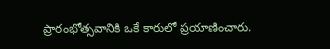ప్రారంభోత్సవానికి ఒకే కారులో ప్రయాణించారు.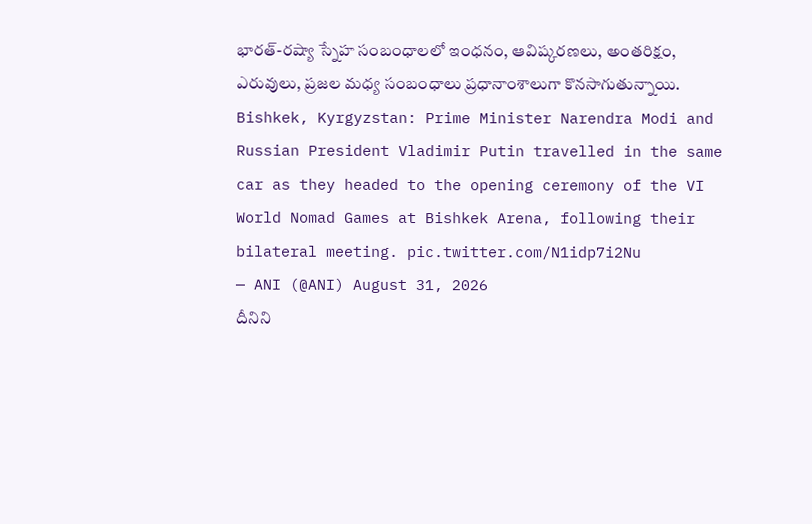భారత్-రష్యా స్నేహ సంబంధాలలో ఇంధనం, ఆవిష్కరణలు, అంతరిక్షం, ఎరువులు, ప్రజల మధ్య సంబంధాలు ప్రధానాంశాలుగా కొనసాగుతున్నాయి.
Bishkek, Kyrgyzstan: Prime Minister Narendra Modi and Russian President Vladimir Putin travelled in the same car as they headed to the opening ceremony of the VI World Nomad Games at Bishkek Arena, following their bilateral meeting. pic.twitter.com/N1idp7i2Nu
— ANI (@ANI) August 31, 2026
దీనిని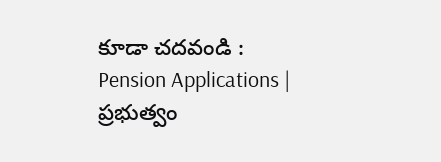కూడా చదవండి : Pension Applications | ప్రభుత్వం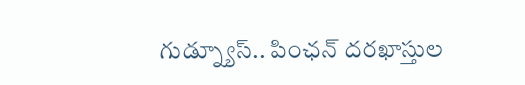గుడ్న్యూస్.. పింఛన్ దరఖాస్తుల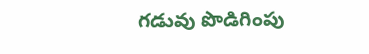గడువు పొడిగింపు